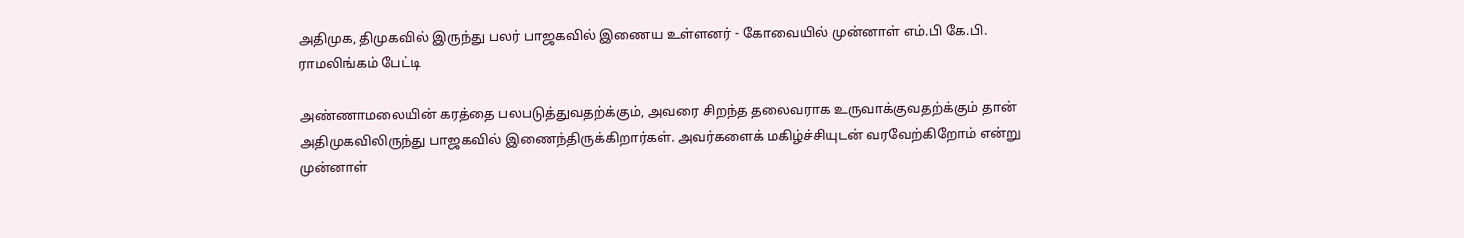அதிமுக, திமுகவில் இருந்து பலர் பாஜகவில் இணைய உள்ளனர் - கோவையில் முன்னாள் எம்.பி கே.பி. ராமலிங்கம் பேட்டி

அண்ணாமலையின் கரத்தை பலபடுத்துவதற்க்கும், அவரை சிறந்த தலைவராக உருவாக்குவதற்க்கும் தான் அதிமுகவிலிருந்து பாஜகவில் இணைந்திருக்கிறார்கள். அவர்களைக் மகிழ்ச்சியுடன் வரவேற்கிறோம் என்று முன்னாள்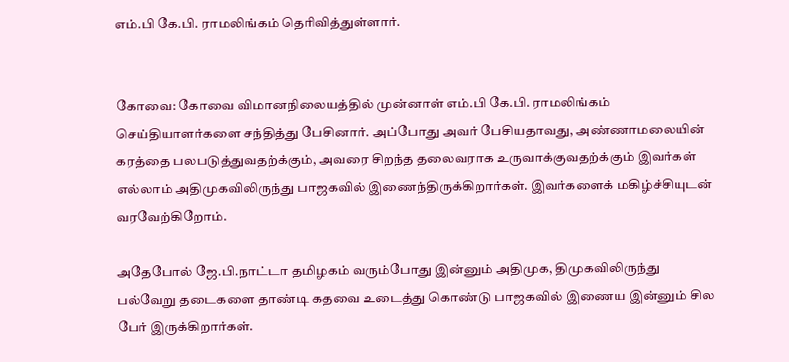எம்.பி கே.பி. ராமலிங்கம் தெரிவித்துள்ளார்.


கோவை: கோவை விமானநிலையத்தில் முன்னாள் எம்.பி கே.பி. ராமலிங்கம் செய்தியாளர்களை சந்தித்து பேசினார். அப்போது அவர் பேசியதாவது, அண்ணாமலையின் கரத்தை பலபடுத்துவதற்க்கும், அவரை சிறந்த தலைவராக உருவாக்குவதற்க்கும் இவர்கள் எல்லாம் அதிமுகவிலிருந்து பாஜகவில் இணைந்திருக்கிறார்கள். இவர்களைக் மகிழ்ச்சியுடன் வரவேற்கிறோம்.

அதேபோல் ஜே.பி.நாட்டா தமிழகம் வரும்போது இன்னும் அதிமுக, திமுகவிலிருந்து பல்வேறு தடைகளை தாண்டி கதவை உடைத்து கொண்டு பாஜகவில் இணைய இன்னும் சில பேர் இருக்கிறார்கள்.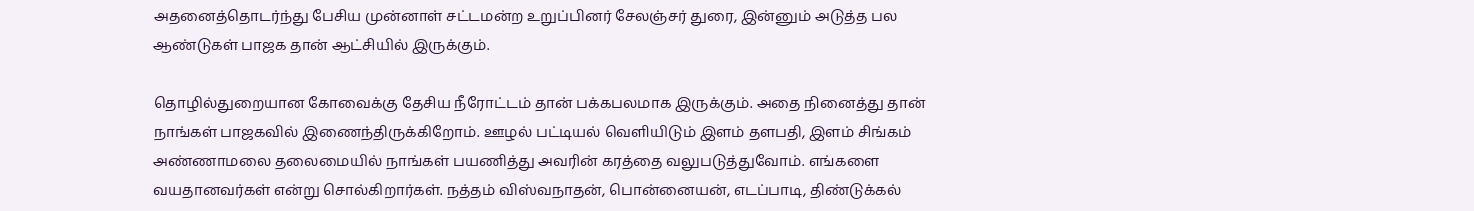அதனைத்தொடர்ந்து பேசிய முன்னாள் சட்டமன்ற உறுப்பினர் சேலஞ்சர் துரை, இன்னும் அடுத்த பல ஆண்டுகள் பாஜக தான் ஆட்சியில் இருக்கும்.

தொழில்துறையான கோவைக்கு தேசிய நீரோட்டம் தான் பக்கபலமாக இருக்கும். அதை நினைத்து தான் நாங்கள் பாஜகவில் இணைந்திருக்கிறோம். ஊழல் பட்டியல் வெளியிடும் இளம் தளபதி, இளம் சிங்கம் அண்ணாமலை தலைமையில் நாங்கள் பயணித்து அவரின் கரத்தை வலுபடுத்துவோம். எங்களை வயதானவர்கள் என்று சொல்கிறார்கள். நத்தம் விஸ்வநாதன், பொன்னையன், எடப்பாடி, திண்டுக்கல்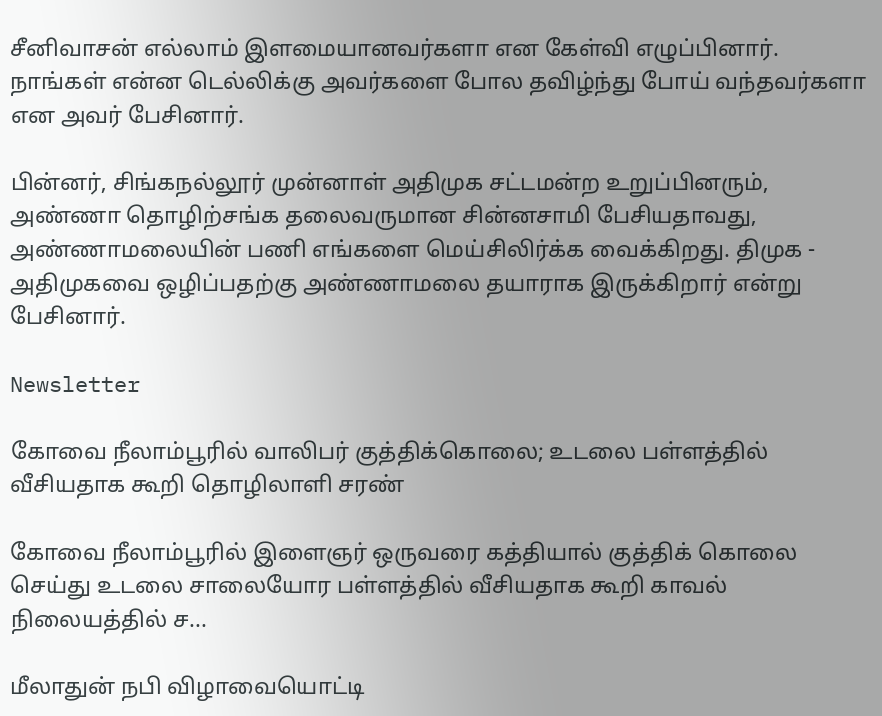சீனிவாசன் எல்லாம் இளமையானவர்களா என கேள்வி எழுப்பினார். நாங்கள் என்ன டெல்லிக்கு அவர்களை போல தவிழ்ந்து போய் வந்தவர்களா என அவர் பேசினார்.

பின்னர், சிங்கநல்லூர் முன்னாள் அதிமுக சட்டமன்ற உறுப்பினரும், அண்ணா தொழிற்சங்க தலைவருமான சின்னசாமி பேசியதாவது, அண்ணாமலையின் பணி எங்களை மெய்சிலிர்க்க வைக்கிறது. திமுக - அதிமுகவை ஒழிப்பதற்கு அண்ணாமலை தயாராக இருக்கிறார் என்று பேசினார்.

Newsletter

கோவை நீலாம்பூரில் வாலிபர் குத்திக்கொலை; உடலை பள்ளத்தில் வீசியதாக கூறி தொழிலாளி சரண்

கோவை நீலாம்பூரில் இளைஞர் ஒருவரை கத்தியால் குத்திக் கொலை செய்து உடலை சாலையோர பள்ளத்தில் வீசியதாக கூறி காவல் நிலையத்தில் ச...

மீலாதுன் நபி விழாவையொட்டி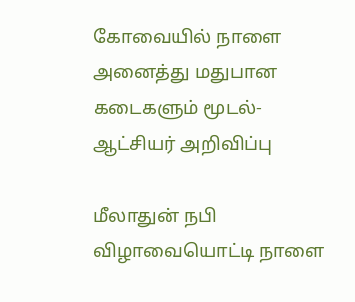கோவையில் நாளை அனைத்து மதுபான கடைகளும் மூடல்-ஆட்சியர் அறிவிப்பு

மீலாதுன் நபி விழாவையொட்டி நாளை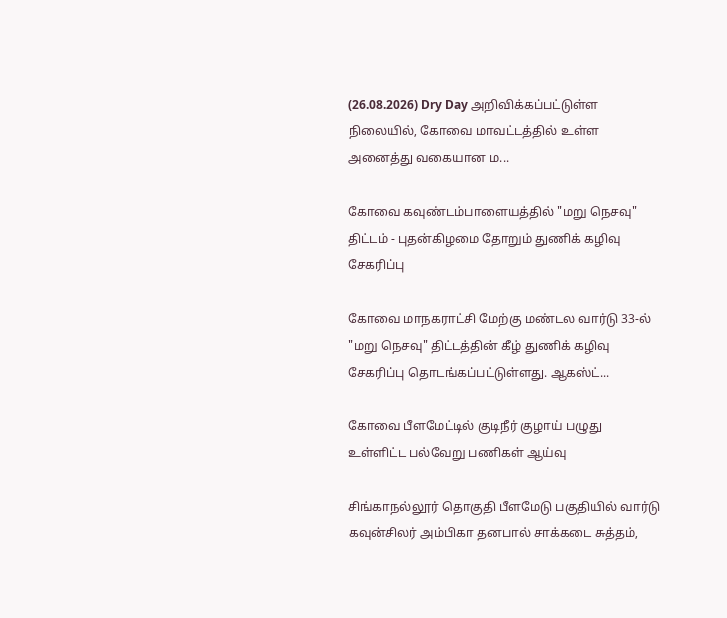(26.08.2026) Dry Day அறிவிக்கப்பட்டுள்ள நிலையில், கோவை மாவட்டத்தில் உள்ள அனைத்து வகையான ம...

கோவை கவுண்டம்பாளையத்தில் "மறு நெசவு" திட்டம் - புதன்கிழமை தோறும் துணிக் கழிவு சேகரிப்பு

கோவை மாநகராட்சி மேற்கு மண்டல வார்டு 33-ல் "மறு நெசவு" திட்டத்தின் கீழ் துணிக் கழிவு சேகரிப்பு தொடங்கப்பட்டுள்ளது. ஆகஸ்ட்...

கோவை பீளமேட்டில் குடிநீர் குழாய் பழுது உள்ளிட்ட பல்வேறு பணிகள் ஆய்வு

சிங்காநல்லூர் தொகுதி பீளமேடு பகுதியில் வார்டு கவுன்சிலர் அம்பிகா தனபால் சாக்கடை சுத்தம்,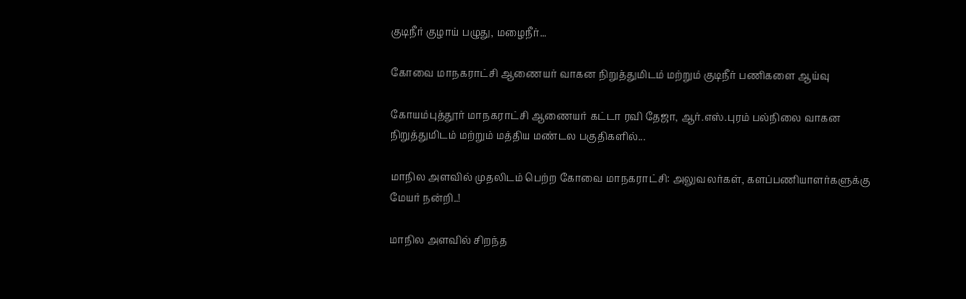குடிநீர் குழாய் பழுது, மழைநீர்...

கோவை மாநகராட்சி ஆணையர் வாகன நிறுத்துமிடம் மற்றும் குடிநீர் பணிகளை ஆய்வு

கோயம்புத்தூர் மாநகராட்சி ஆணையர் கட்டா ரவி தேஜா, ஆர்.எஸ்.புரம் பல்நிலை வாகன நிறுத்துமிடம் மற்றும் மத்திய மண்டல பகுதிகளில்...

மாநில அளவில் முதலிடம் பெற்ற கோவை மாநகராட்சி: அலுவலர்கள், களப்பணியாளர்களுக்கு மேயர் நன்றி..!

மாநில அளவில் சிறந்த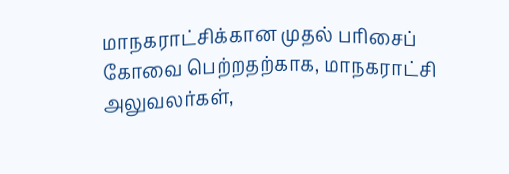மாநகராட்சிக்கான முதல் பரிசைப் கோவை பெற்றதற்காக, மாநகராட்சி அலுவலர்கள்,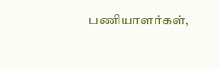பணியாளர்கள்,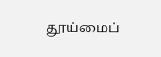தூய்மைப்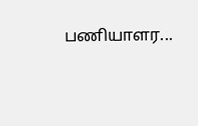பணியாளர...